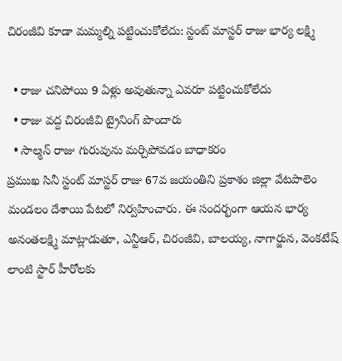చిరంజీవి కూడా మమ్మల్ని పట్టించుకోలేదు: స్టంట్ మాస్టర్ రాజు భార్య లక్ష్మి

  • రాజు చనిపోయి 9 ఏళ్లు అవుతున్నా ఎవరూ పట్టించుకోలేదు
  • రాజు వద్ద చిరంజీవి ట్రైనింగ్ పొందారు
  • సాల్మన్ రాజు గురువును మర్చిపోవడం బాధాకరం
ప్రముఖ సినీ స్టంట్ మాస్టర్ రాజు 67వ జయంతిని ప్రకాశం జిల్లా వేటపాలెం మండలం దేశాయి పేటలో నిర్వహించారు. ఈ సందర్భంగా ఆయన భార్య అనంతలక్ష్మి మాట్లాడుతూ, ఎన్టీఆర్, చిరంజీవి, బాలయ్య, నాగార్జున, వెంకటేష్ లాంటి స్టార్ హీరోలకు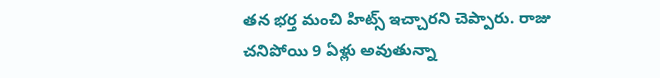తన భర్త మంచి హిట్స్ ఇచ్చారని చెప్పారు. రాజు చనిపోయి 9 ఏళ్లు అవుతున్నా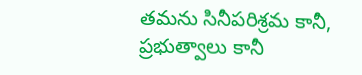తమను సినీపరిశ్రమ కానీ, ప్రభుత్వాలు కానీ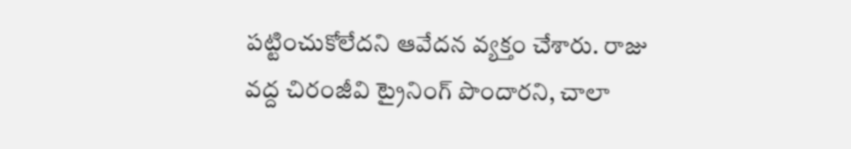పట్టించుకోలేదని ఆవేదన వ్యక్తం చేశారు. రాజు వద్ద చిరంజీవి ట్రైనింగ్ పొందారని, చాలా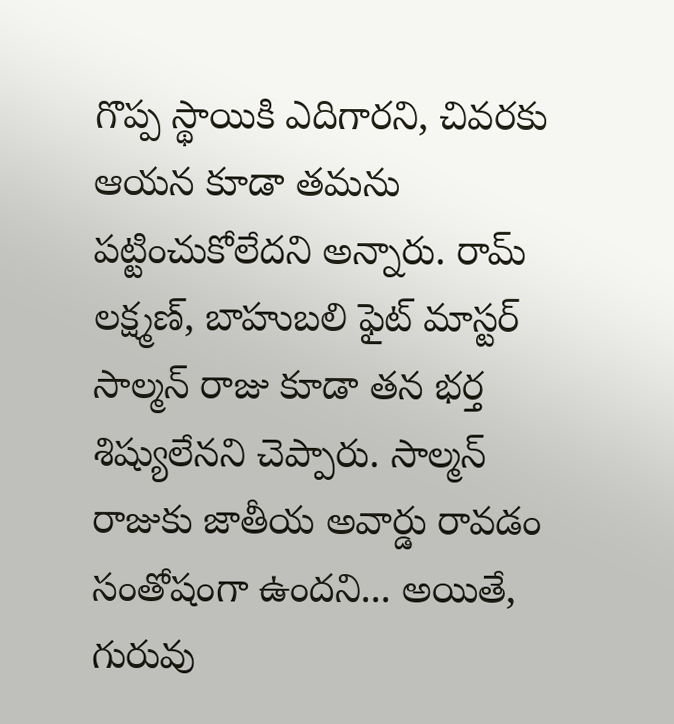గొప్ప స్థాయికి ఎదిగారని, చివరకు ఆయన కూడా తమను పట్టించుకోలేదని అన్నారు. రామ్ లక్ష్మణ్, బాహుబలి ఫైట్ మాస్టర్ సాల్మన్ రాజు కూడా తన భర్త శిష్యులేనని చెప్పారు. సాల్మన్ రాజుకు జాతీయ అవార్డు రావడం సంతోషంగా ఉందని... అయితే, గురువు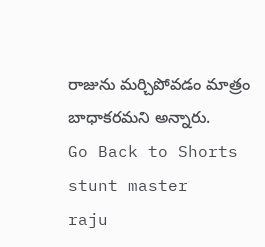రాజును మర్చిపోవడం మాత్రం బాధాకరమని అన్నారు.
Go Back to Shorts
stunt master
raju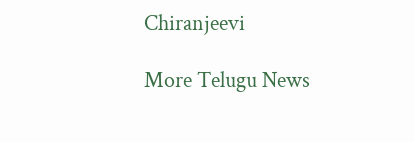Chiranjeevi

More Telugu News